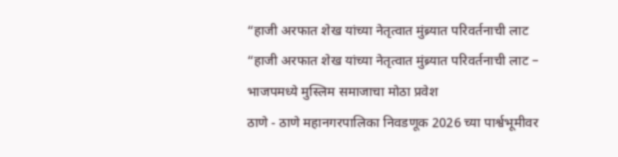“हाजी अरफात शेख यांच्या नेतृत्वात मुंब्र्यात परिवर्तनाची लाट
“हाजी अरफात शेख यांच्या नेतृत्वात मुंब्र्यात परिवर्तनाची लाट – भाजपमध्ये मुस्लिम समाजाचा मोठा प्रवेश
ठाणे - ठाणे महानगरपालिका निवडणूक 2026 च्या पार्श्वभूमीवर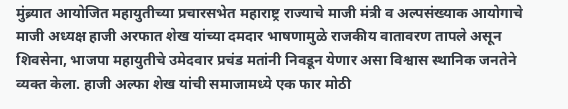मुंब्र्यात आयोजित महायुतीच्या प्रचारसभेत महाराष्ट्र राज्याचे माजी मंत्री व अल्पसंख्याक आयोगाचे माजी अध्यक्ष हाजी अरफात शेख यांच्या दमदार भाषणामुळे राजकीय वातावरण तापले असून शिवसेना, भाजपा महायुतीचे उमेदवार प्रचंड मतांनी निवडून येणार असा विश्वास स्थानिक जनतेने व्यक्त केला. हाजी अल्फा शेख यांची समाजामध्ये एक फार मोठी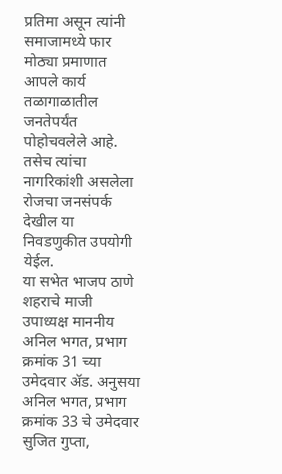प्रतिमा असून त्यांनी समाजामध्ये फार मोठ्या प्रमाणात आपले कार्य तळागाळातील जनतेपर्यंत पोहोचवलेले आहे. तसेच त्यांचा नागरिकांशी असलेला रोजचा जनसंपर्क देखील या निवडणुकीत उपयोगी येईल.
या सभेत भाजप ठाणे शहराचे माजी उपाध्यक्ष माननीय अनिल भगत, प्रभाग क्रमांक 31 च्या उमेदवार ॲड. अनुसया अनिल भगत, प्रभाग क्रमांक 33 चे उमेदवार सुजित गुप्ता,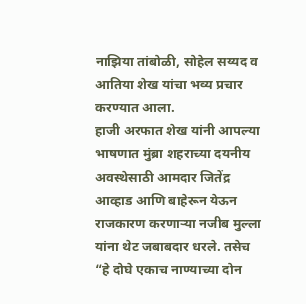नाझिया तांबोळी, सोहेल सय्यद व आतिया शेख यांचा भव्य प्रचार करण्यात आला.
हाजी अरफात शेख यांनी आपल्या भाषणात मुंब्रा शहराच्या दयनीय अवस्थेसाठी आमदार जितेंद्र आव्हाड आणि बाहेरून येऊन राजकारण करणाऱ्या नजीब मुल्ला यांना थेट जबाबदार धरले. तसेच “हे दोघे एकाच नाण्याच्या दोन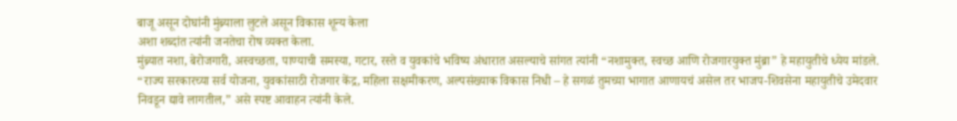बाजू असून दोघांनी मुंब्र्याला लुटले असून विकास शून्य केला
अशा शब्दांत त्यांनी जनतेचा रोष व्यक्त केला.
मुंब्र्यात नशा, बेरोजगारी, अस्वच्छता, पाण्याची समस्या, गटार, रस्ते व युवकांचे भविष्य अंधारात असल्याचे सांगत त्यांनी “नशामुक्त, स्वच्छ आणि रोजगारयुक्त मुंब्रा” हे महायुतीचे ध्येय मांडले. “राज्य सरकारच्या सर्व योजना, युवकांसाठी रोजगार केंद्र, महिला सक्षमीकरण, अल्पसंख्याक विकास निधी – हे सगळं तुमच्या भागात आणायचं असेल तर भाजप-शिवसेना महायुतीचे उमेदवार निवडून द्यावे लागतील,” असे स्पष्ट आवाहन त्यांनी केले.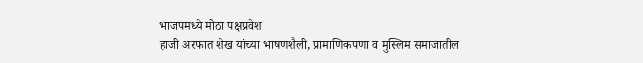भाजपमध्ये मोठा पक्षप्रवेश
हाजी अरफात शेख यांच्या भाषणशैली, प्रामाणिकपणा व मुस्लिम समाजातील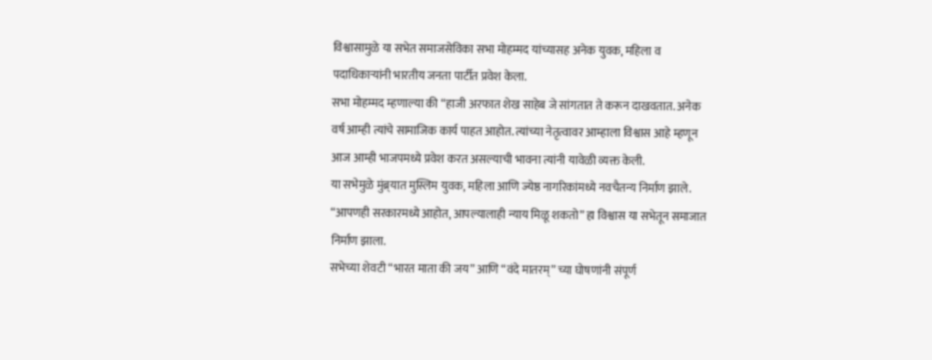विश्वासामुळे या सभेत समाजसेविका सभा मोहम्मद यांच्यासह अनेक युवक, महिला व पदाधिकाऱ्यांनी भारतीय जनता पार्टीत प्रवेश केला.
सभा मोहम्मद म्हणाल्या की “हाजी अरफात शेख साहेब जे सांगतात ते करून दाखवतात. अनेक वर्ष आम्ही त्यांचे सामाजिक कार्य पाहत आहोत. त्यांच्या नेतृत्वावर आम्हाला विश्वास आहे म्हणून आज आम्ही भाजपमध्ये प्रवेश करत असल्याची भावना त्यांनी यावेळी व्यक्त केली.
या सभेमुळे मुंब्र्यात मुस्लिम युवक, महिला आणि ज्येष्ठ नागरिकांमध्ये नवचैतन्य निर्माण झाले.
“आपणही सरकारमध्ये आहोत, आपल्यालाही न्याय मिळू शकतो” हा विश्वास या सभेतून समाजात निर्माण झाला.
सभेच्या शेवटी “भारत माता की जय” आणि “वंदे मातरम्” च्या घोषणांनी संपूर्ण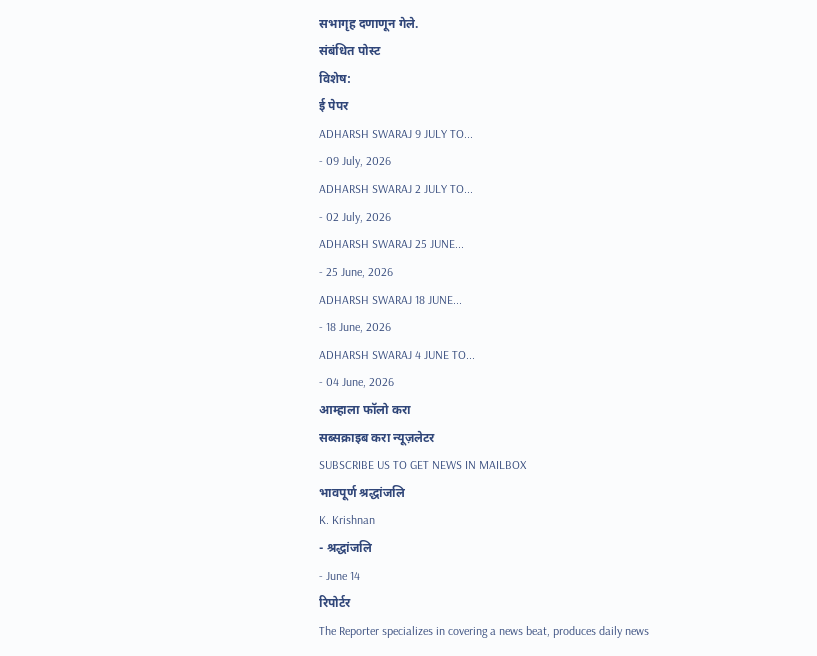सभागृह दणाणून गेले.
संबंधित पोस्ट
विशेष:
ई पेपर
ADHARSH SWARAJ 9 JULY TO...
- 09 July, 2026
ADHARSH SWARAJ 2 JULY TO...
- 02 July, 2026
ADHARSH SWARAJ 25 JUNE...
- 25 June, 2026
ADHARSH SWARAJ 18 JUNE...
- 18 June, 2026
ADHARSH SWARAJ 4 JUNE TO...
- 04 June, 2026
आम्हाला फॉलो करा
सब्सक्राइब करा न्यूज़लेटर
SUBSCRIBE US TO GET NEWS IN MAILBOX
भावपूर्ण श्रद्धांजलि
K. Krishnan
- श्रद्धांजलि
- June 14
रिपोर्टर
The Reporter specializes in covering a news beat, produces daily news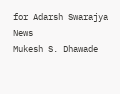for Adarsh Swarajya News
Mukesh S. Dhawade